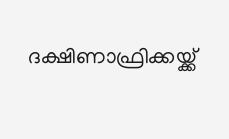ദക്ഷിണാഫ്രിക്കയ്ക്ക്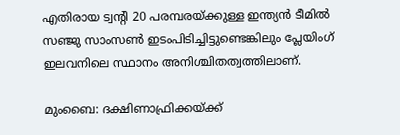എതിരായ ട്വന്റി 20 പരമ്പരയ്ക്കുള്ള ഇന്ത്യൻ ടീമിൽ സഞ്ജു സാംസൺ ഇടംപിടിച്ചിട്ടുണ്ടെങ്കിലും പ്ലേയിംഗ് ഇലവനിലെ സ്ഥാനം അനിശ്ചിതത്വത്തിലാണ്.

മുംബൈ: ദക്ഷിണാഫ്രിക്കയ്ക്ക്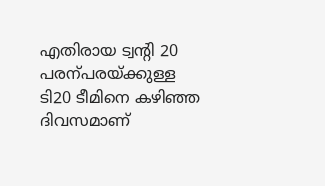എതിരായ ട്വന്റി 20 പരന്പരയ്ക്കുള്ള ടി20 ടീമിനെ കഴിഞ്ഞ ദിവസമാണ്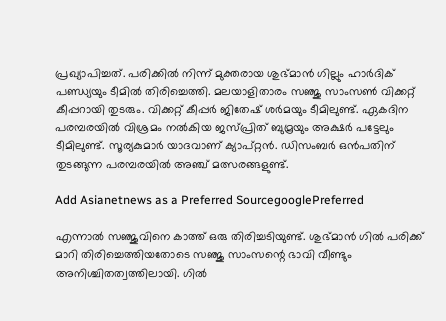പ്രഖ്യാപിച്ചത്. പരിക്കില്‍ നിന്ന് മുക്തരായ ശുഭ്മാന്‍ ഗില്ലും ഹാര്‍ദിക് പണ്ഡ്യയും ടീമില്‍ തിരിച്ചെത്തി. മലയാളിതാരം സഞ്ജു സാംസണ്‍ വിക്കറ്റ് കീപ്പറായി തുടരും. വിക്കറ്റ് കീപ്പര്‍ ജിതേഷ് ശര്‍മയും ടീമിലുണ്ട്. ഏകദിന പരമ്പരയില്‍ വിശ്രമം നല്‍കിയ ജസ്പ്രിത് ബുമ്രയും അക്ഷര്‍ പട്ടേലും ടീമിലുണ്ട്. സൂര്യകുമാര്‍ യാദവാണ് ക്യാപ്റ്റന്‍. ഡിസംബര്‍ ഒന്‍പതിന് തുടങ്ങുന്ന പരമ്പരയില്‍ അഞ്ച് മത്സരങ്ങളുണ്ട്.

Add Asianetnews as a Preferred SourcegooglePreferred

എന്നാല്‍ സഞ്ജുവിനെ കാത്ത് ഒരു തിരിച്ചടിയുണ്ട്. ശുഭ്മാന്‍ ഗില്‍ പരിക്ക് മാറി തിരിച്ചെത്തിയതോടെ സഞ്ജു സാംസന്റെ ഭാവി വീണ്ടും അനിശ്ചിതത്വത്തിലായി. ഗില്‍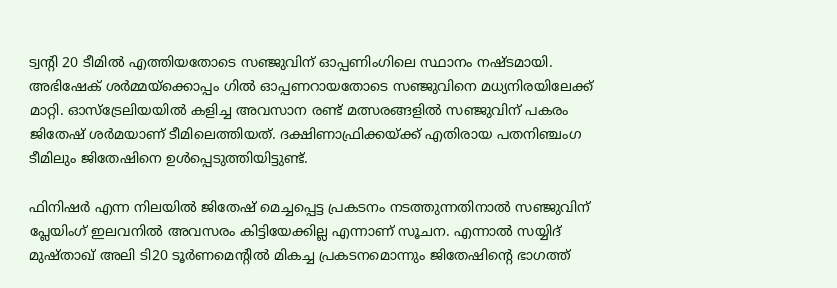ട്വന്റി 20 ടീമില്‍ എത്തിയതോടെ സഞ്ജുവിന് ഓപ്പണിംഗിലെ സ്ഥാനം നഷ്ടമായി. അഭിഷേക് ശര്‍മ്മയ്‌ക്കൊപ്പം ഗില്‍ ഓപ്പണറായതോടെ സഞ്ജുവിനെ മധ്യനിരയിലേക്ക് മാറ്റി. ഓസ്‌ട്രേലിയയില്‍ കളിച്ച അവസാന രണ്ട് മത്സരങ്ങളില്‍ സഞ്ജുവിന് പകരം ജിതേഷ് ശര്‍മയാണ് ടീമിലെത്തിയത്. ദക്ഷിണാഫ്രിക്കയ്ക്ക് എതിരായ പതനിഞ്ചംഗ ടീമിലും ജിതേഷിനെ ഉള്‍പ്പെടുത്തിയിട്ടുണ്ട്.

ഫിനിഷര്‍ എന്ന നിലയില്‍ ജിതേഷ് മെച്ചപ്പെട്ട പ്രകടനം നടത്തുന്നതിനാല്‍ സഞ്ജുവിന് പ്ലേയിംഗ് ഇലവനില്‍ അവസരം കിട്ടിയേക്കില്ല എന്നാണ് സൂചന. എന്നാല്‍ സയ്യിദ് മുഷ്താഖ് അലി ടി20 ടൂര്‍ണമെന്റില്‍ മികച്ച പ്രകടനമൊന്നും ജിതേഷിന്റെ ഭാഗത്ത്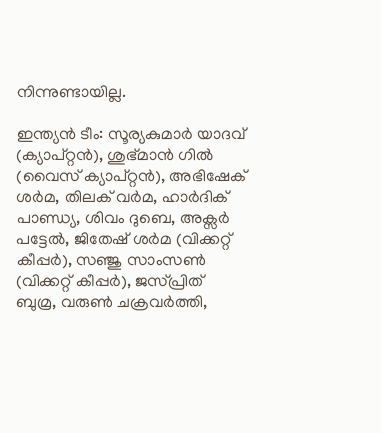നിന്നുണ്ടായില്ല.

ഇന്ത്യന്‍ ടീം: സൂര്യകുമാര്‍ യാദവ് (ക്യാപ്റ്റന്‍), ശുഭ്മാന്‍ ഗില്‍ (വൈസ് ക്യാപ്റ്റന്‍), അഭിഷേക് ശര്‍മ, തിലക് വര്‍മ, ഹാര്‍ദിക് പാണ്ഡ്യ, ശിവം ദുബെ, അക്സര്‍ പട്ടേല്‍, ജിതേഷ് ശര്‍മ (വിക്കറ്റ് കീപ്പര്‍), സഞ്ജു സാംസണ്‍ (വിക്കറ്റ് കീപ്പര്‍), ജസ്പ്രിത് ബുമ്ര, വരുണ്‍ ചക്രവര്‍ത്തി,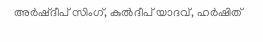അര്‍ഷ്ദീപ് സിംഗ്, കുല്‍ദീപ് യാദവ്, ഹര്‍ഷിത്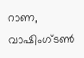റാണ, വാഷിംഗ്ടണ്‍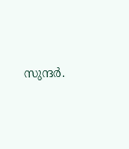സുന്ദര്‍.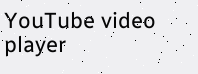YouTube video player